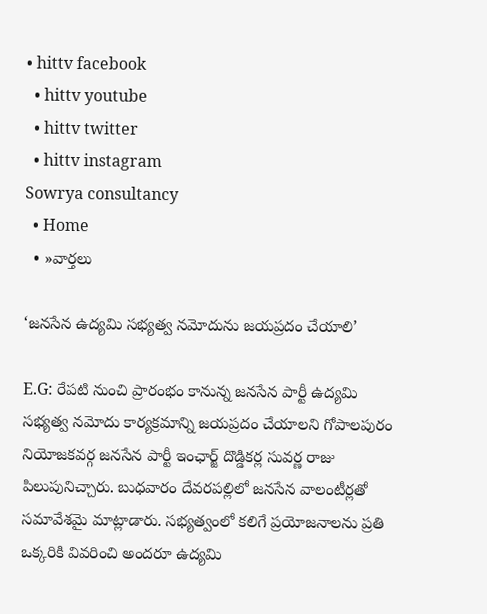• hittv facebook
  • hittv youtube
  • hittv twitter
  • hittv instagram
Sowrya consultancy
  • Home
  • »వార్తలు

‘జనసేన ఉద్యమి సభ్యత్వ నమోదును జయప్రదం చేయాలి’

E.G: రేపటి నుంచి ప్రారంభం కానున్న జనసేన పార్టీ ఉద్యమి సభ్యత్వ నమోదు కార్యక్రమాన్ని జయప్రదం చేయాలని గోపాలపురం నియోజకవర్గ జనసేన పార్టీ ఇంఛార్జ్ దొడ్డికర్ల సువర్ణ రాజు పిలుపునిచ్చారు. బుధవారం దేవరపల్లిలో జనసేన వాలంటీర్లతో సమావేశమై మాట్లాడారు. సభ్యత్వంలో కలిగే ప్రయోజనాలను ప్రతి ఒక్కరికి వివరించి అందరూ ఉద్యమి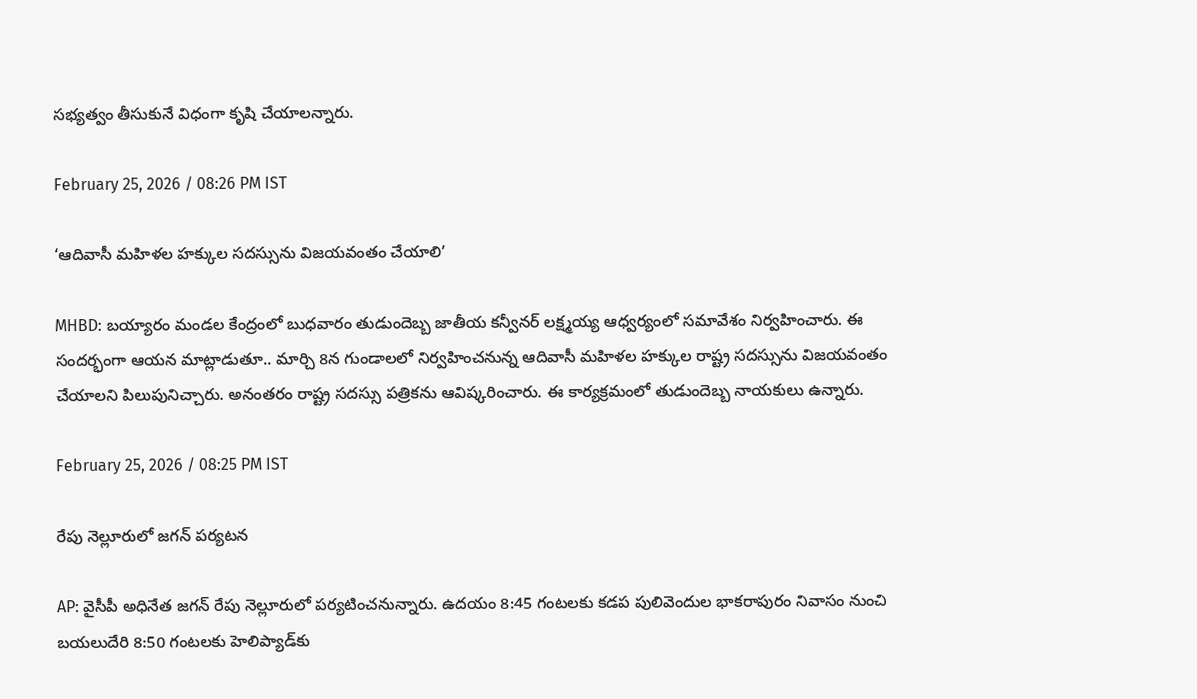సభ్యత్వం తీసుకునే విధంగా కృషి చేయాలన్నారు.

February 25, 2026 / 08:26 PM IST

‘ఆదివాసీ మహిళల హక్కుల సదస్సును విజయవంతం చేయాలి’

MHBD: బయ్యారం మండల కేంద్రంలో బుధవారం తుడుందెబ్బ జాతీయ కన్వీనర్ లక్ష్మయ్య ఆధ్వర్యంలో సమావేశం నిర్వహించారు. ఈ సందర్భంగా ఆయన మాట్లాడుతూ.. మార్చి 8న గుండాలలో నిర్వహించనున్న ఆదివాసీ మహిళల హక్కుల రాష్ట్ర సదస్సును విజయవంతం చేయాలని పిలుపునిచ్చారు. అనంతరం రాష్ట్ర సదస్సు పత్రికను ఆవిష్కరించారు. ఈ కార్యక్రమంలో తుడుందెబ్బ నాయకులు ఉన్నారు.

February 25, 2026 / 08:25 PM IST

రేపు నెల్లూరులో జగన్ పర్యటన

AP: వైసీపీ అధినేత జగన్ రేపు నెల్లూరులో పర్యటించనున్నారు. ఉదయం 8:45 గంటలకు కడప పులివెందుల భాకరాపురం నివాసం నుంచి బయలుదేరి 8:50 గంటలకు హెలిప్యాడ్‌కు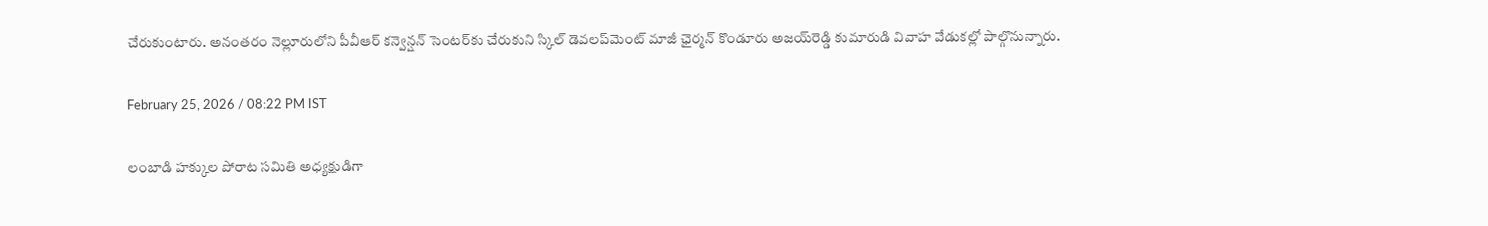చేరుకుంటారు. అనంతరం నెల్లూరు‌లోని పీవీఆర్ కన్వెన్షన్ సెంటర్‌కు చేరుకుని స్కిల్ డెవలప్‌మెంట్ మాజీ ఛైర్మన్ కొండూరు అజయ్‌రెడ్డి కుమారుడి వివాహ వేడుకల్లో పాల్గొనున్నారు.

February 25, 2026 / 08:22 PM IST

లంబాడి హక్కుల పోరాట సమితి అధ్యక్షుడిగా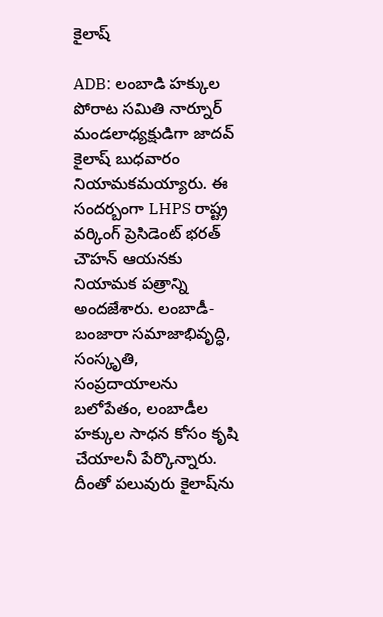కైలాష్

ADB: లంబాడి హక్కుల పోరాట సమితి నార్నూర్ మండలాధ్యక్షుడిగా జాదవ్ కైలాష్ బుధవారం నియామకమయ్యారు. ఈ సందర్బంగా LHPS రాష్ట్ర వర్కింగ్ ప్రెసిడెంట్ భరత్ చౌహన్ ఆయనకు నియామక పత్రాన్ని అందజేశారు. లంబాడీ-బంజారా సమాజాభివృద్ధి, సంస్కృతి, సంప్రదాయాలను బలోపేతం, లంబాడీల హక్కుల సాధన కోసం కృషి చేయాలనీ పేర్కొన్నారు. దీంతో పలువురు కైలాష్‌ను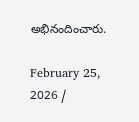అభినందించారు.

February 25, 2026 /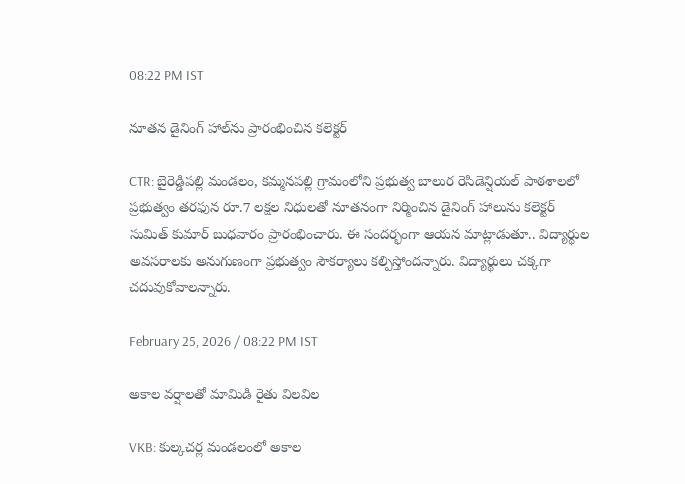08:22 PM IST

నూతన డైనింగ్ హాల్‌ను ప్రారంభించిన కలెక్టర్

CTR: బైరెడ్డిపల్లి మండలం, కమ్మనపల్లి గ్రామంలోని ప్రభుత్వ బాలుర రెసిడెన్షియల్ పాఠశాలలో ప్రభుత్వం తరఫున రూ.7 లక్షల నిధులతో నూతనంగా నిర్మించిన డైనింగ్ హాలును కలెక్టర్ సుమిత్ కుమార్ బుధవారం ప్రారంభించారు. ఈ సందర్భంగా ఆయన మాట్లాడుతూ.. విద్యార్థుల అవసరాలకు అనుగుణంగా ప్రభుత్వం సౌకర్యాలు కల్పిస్తోందన్నారు. విద్యార్థులు చక్కగా చదువుకోవాలన్నారు.

February 25, 2026 / 08:22 PM IST

అకాల వర్షాలతో మామిడి రైతు విలవిల

VKB: కుల్కచర్ల మండలంలో అకాల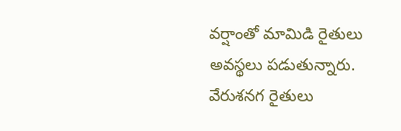వర్షాంతో మామిడి రైతులు అవస్థలు పడుతున్నారు. వేరుశనగ రైతులు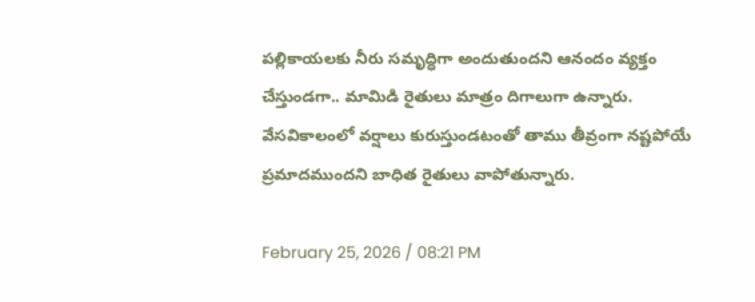పల్లికాయలకు నీరు సమృద్ధిగా అందుతుందని ఆనందం వ్యక్తం చేస్తుండగా.. మామిడి రైతులు మాత్రం దిగాలుగా ఉన్నారు. వేసవికాలంలో వర్షాలు కురుస్తుండటంతో తాము తీవ్రంగా నష్టపోయే ప్రమాదముందని బాధిత రైతులు వాపోతున్నారు.

February 25, 2026 / 08:21 PM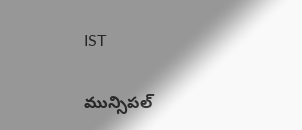IST

మున్సిపల్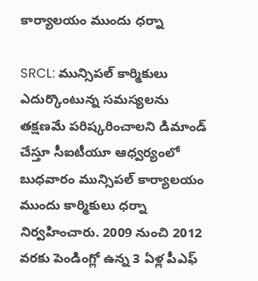కార్యాలయం ముందు ధర్నా

SRCL: మున్సిపల్ కార్మికులు ఎదుర్కొంటున్న సమస్యలను తక్షణమే పరిష్కరించాలని డిమాండ్ చేస్తూ సీఐటీయూ ఆధ్వర్యంలో బుధవారం మున్సిపల్ కార్యాలయం ముందు కార్మికులు ధర్నా నిర్వహించారు. 2009 నుంచి 2012 వరకు పెండింగ్లో ఉన్న 3 ఏళ్ల పీఎఫ్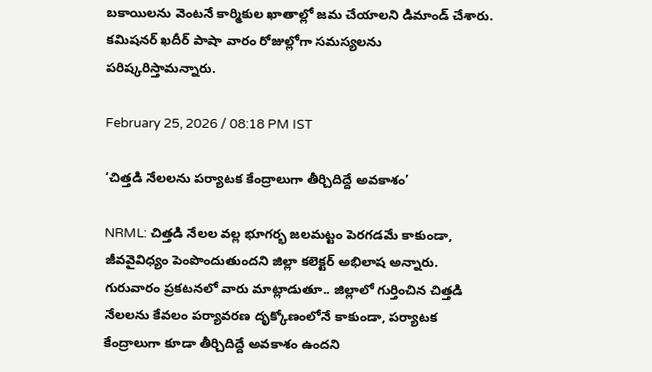బకాయిలను వెంటనే కార్మికుల ఖాతాల్లో జమ చేయాలని డిమాండ్ చేశారు. కమిషనర్ ఖదీర్ పాషా వారం రోజుల్లోగా సమస్యలను పరిష్కరిస్తామన్నారు.

February 25, 2026 / 08:18 PM IST

‘చిత్తడి నేలలను పర్యాటక కేంద్రాలుగా తీర్చిదిద్దే అవకాశం’

NRML: చిత్తడి నేలల వల్ల భూగర్భ జలమట్టం పెరగడమే కాకుండా, జీవవైవిధ్యం పెంపొందుతుందని జిల్లా కలెక్టర్ అభిలాష అన్నారు. గురువారం ప్రకటనలో వారు మాట్లాడుతూ.. జిల్లాలో గుర్తించిన చిత్తడి నేలలను కేవలం పర్యావరణ దృక్కోణంలోనే కాకుండా, పర్యాటక కేంద్రాలుగా కూడా తీర్చిదిద్దే అవకాశం ఉందని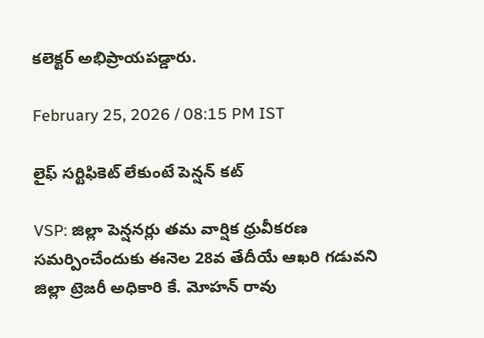కలెక్టర్ అభిప్రాయపడ్డారు.

February 25, 2026 / 08:15 PM IST

లైఫ్ సర్టిఫికెట్ లేకుంటే పెన్షన్ కట్

VSP: జిల్లా పెన్షనర్లు తమ వార్షిక ధ్రువీకరణ సమర్పించేందుకు ఈనెల 28వ తేదీయే ఆఖరి గడువని జిల్లా ట్రెజరీ అధికారి కే. మోహన్ రావు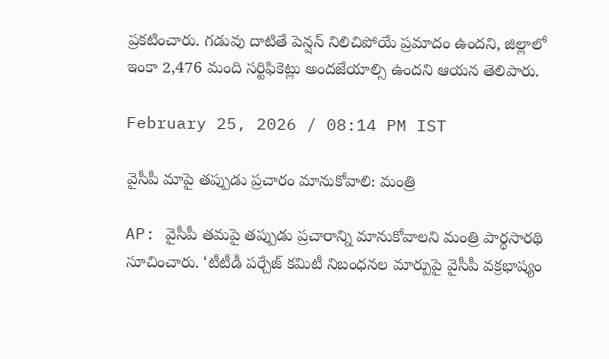ప్రకటించారు. గడువు దాటితే పెన్షన్ నిలిచిపోయే ప్రమాదం ఉందని, జిల్లాలో ఇంకా 2,476 మంది సర్టిఫికెట్లు అందజేయాల్సి ఉందని ఆయన తెలిపారు.

February 25, 2026 / 08:14 PM IST

వైసీపీ మాపై తప్పుడు ప్రచారం మానుకోవాలి: మంత్రి

AP: వైసీపీ తమపై తప్పుడు ప్రచారాన్ని మానుకోవాలని మంత్రి పార్థసారథి సూచించారు. ‘టీటీడీ పర్చేజ్ కమిటీ నిబంధనల మార్పుపై వైసీపీ వక్రభాష్యం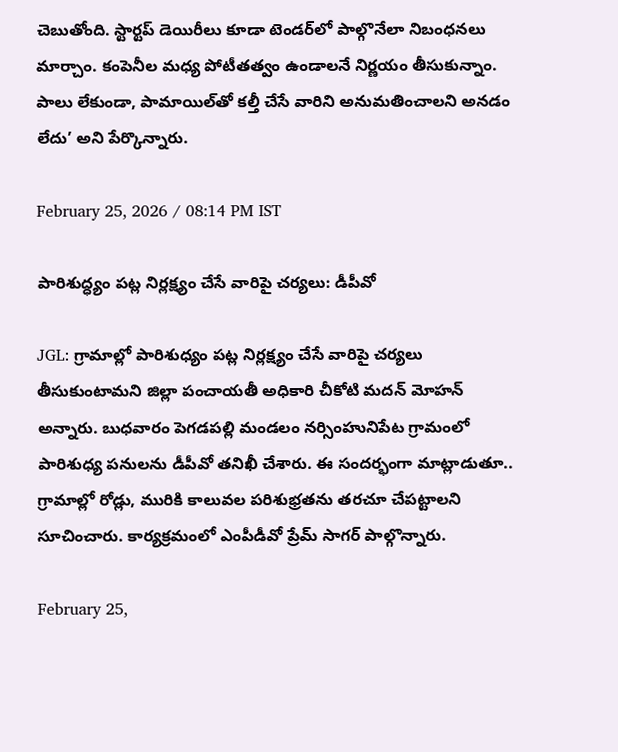చెబుతోంది. స్టార్టప్ డెయిరీలు కూడా టెండర్‌లో పాల్గొనేలా నిబంధనలు మార్చాం. కంపెనీల మధ్య పోటీతత్వం ఉండాలనే నిర్ణయం తీసుకున్నాం. పాలు లేకుండా, పామాయిల్‌తో కల్తీ చేసే వారిని అనుమతించాలని అనడం లేదు’ అని పేర్కొన్నారు.

February 25, 2026 / 08:14 PM IST

పారిశుద్ధ్యం పట్ల నిర్లక్ష్యం చేసే వారిపై చర్యలు: డీపీవో

JGL: గ్రామాల్లో పారిశుధ్యం పట్ల నిర్లక్ష్యం చేసే వారిపై చర్యలు తీసుకుంటామని జిల్లా పంచాయతీ అధికారి చీకోటి మదన్ మోహన్ అన్నారు. బుధవారం పెగడపల్లి మండలం నర్సింహునిపేట గ్రామంలో పారిశుధ్య పనులను డీపీవో తనిఖీ చేశారు. ఈ సందర్భంగా మాట్లాడుతూ.. గ్రామాల్లో రోడ్లు, మురికి కాలువల పరిశుభ్రతను తరచూ చేపట్టాలని సూచించారు. కార్యక్రమంలో ఎంపీడీవో ప్రేమ్ సాగర్ పాల్గొన్నారు.

February 25,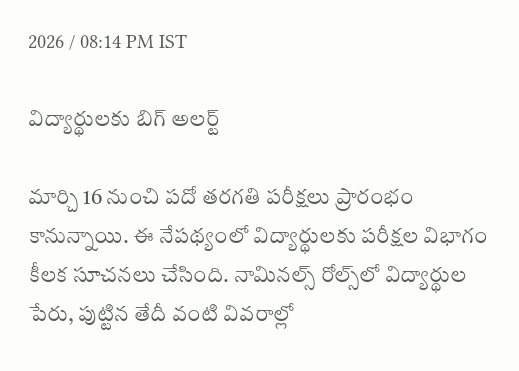2026 / 08:14 PM IST

విద్యార్థులకు బిగ్ అలర్ట్

మార్చి 16 నుంచి పదో తరగతి పరీక్షలు ప్రారంభం కానున్నాయి. ఈ నేపథ్యంలో విద్యార్థులకు పరీక్షల విభాగం కీలక సూచనలు చేసింది. నామినల్స్ రోల్స్‌లో విద్యార్థుల పేరు, పుట్టిన తేదీ వంటి వివరాల్లో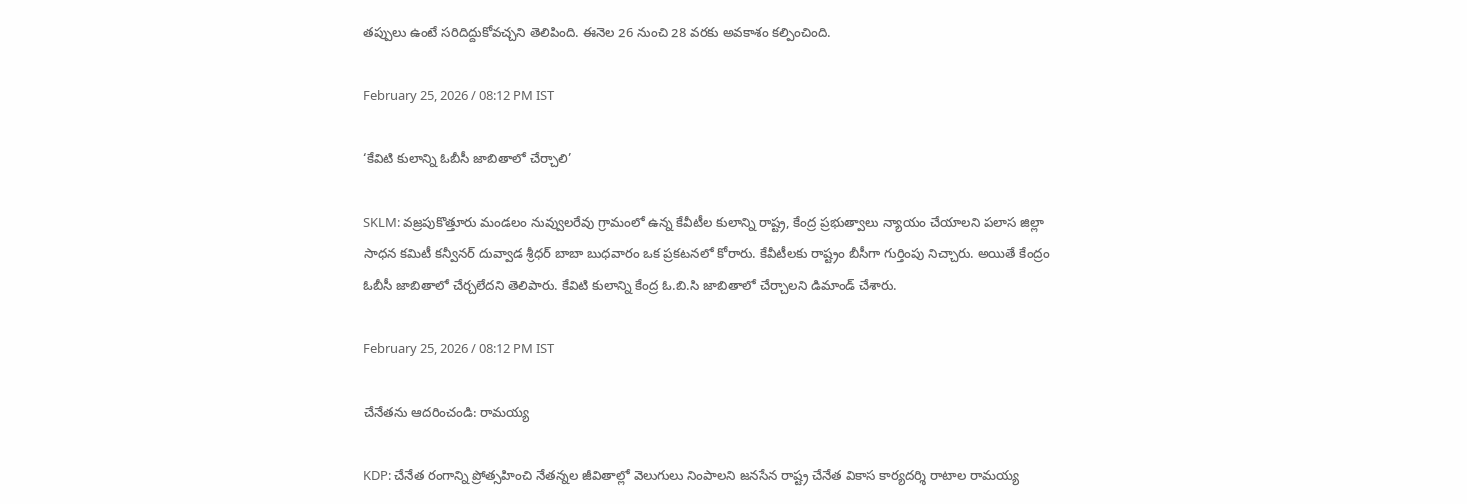తప్పులు ఉంటే సరిదిద్దుకోవచ్చని తెలిపింది. ఈనెల 26 నుంచి 28 వరకు అవకాశం కల్పించింది.

February 25, 2026 / 08:12 PM IST

‘కేవిటి కులాన్ని ఓబీసీ జాబితాలో చేర్చాలి’

SKLM: వజ్రపుకొత్తూరు మండలం నువ్వులరేవు గ్రామంలో ఉన్న కేవీటీల కులాన్ని రాష్ట్ర, కేంద్ర ప్రభుత్వాలు న్యాయం చేయాలని పలాస జిల్లా సాధన కమిటీ కన్వీనర్ దువ్వాడ శ్రీధర్ బాబా బుధవారం ఒక ప్రకటనలో కోరారు. కేవీటీలకు రాష్ట్రం బీసీగా గుర్తింపు నిచ్చారు. అయితే కేంద్రం ఓబీసీ జాబితాలో చేర్చలేదని తెలిపారు. కేవిటి కులాన్ని కేంద్ర ఓ.బి.సి జాబితాలో చేర్చాలని డిమాండ్ చేశారు.

February 25, 2026 / 08:12 PM IST

చేనేతను ఆదరించండి: రామయ్య

KDP: చేనేత రంగాన్ని ప్రోత్సహించి నేతన్నల జీవితాల్లో వెలుగులు నింపాలని జనసేన రాష్ట్ర చేనేత వికాస కార్యదర్శి రాటాల రామయ్య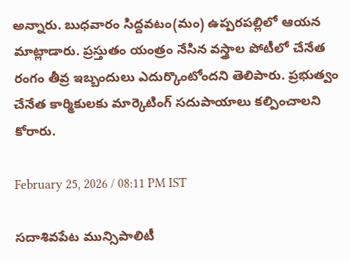అన్నారు. బుధవారం సిద్దవటం(మం) ఉప్పరపల్లిలో ఆయన మాట్లాడారు. ప్రస్తుతం యంత్రం నేసిన వస్త్రాల పోటీలో చేనేత రంగం తీవ్ర ఇబ్బందులు ఎదుర్కొంటోందని తెలిపారు. ప్రభుత్వం చేనేత కార్మికులకు మార్కెటింగ్ సదుపాయాలు కల్పించాలని కోరారు.

February 25, 2026 / 08:11 PM IST

సదాశివపేట మున్సిపాలిటీ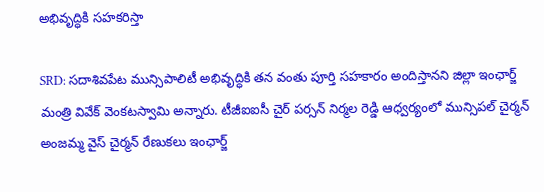అభివృద్ధికి సహకరిస్తా

SRD: సదాశివపేట మున్సిపాలిటీ అభివృద్ధికి తన వంతు పూర్తి సహకారం అందిస్తానని జిల్లా ఇంఛార్జ్ మంత్రి వివేక్ వెంకటస్వామి అన్నారు. టీజీఐఐసీ చైర్ పర్సన్ నిర్మల రెడ్డి ఆధ్వర్యంలో మున్సిపల్ చైర్మన్ అంజమ్మ వైస్ చైర్మన్ రేణుకలు ఇంఛార్జ్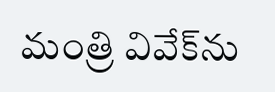మంత్రి వివేక్‌ను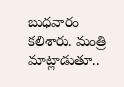బుధవారం కలిశారు. మంత్రి మాట్లాడుతూ..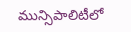మున్సిపాలిటీలో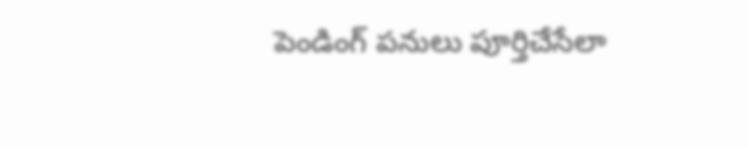పెండింగ్ పనులు పూర్తిచేసేలా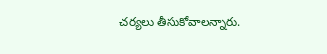చర్యలు తీసుకోవాలన్నారు.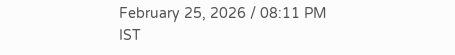February 25, 2026 / 08:11 PM IST